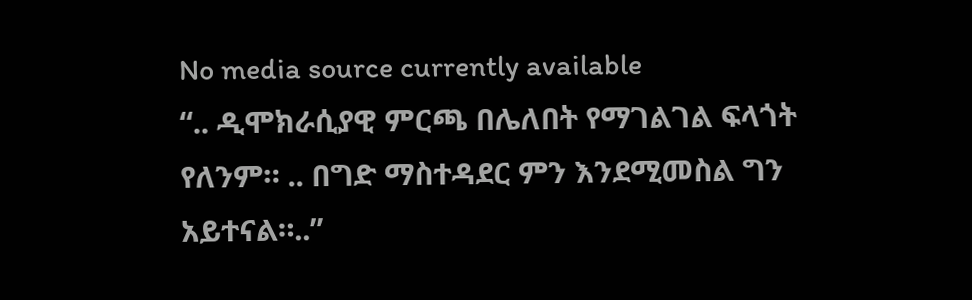No media source currently available
“.. ዲሞክራሲያዊ ምርጫ በሌለበት የማገልገል ፍላጎት የለንም። .. በግድ ማስተዳደር ምን እንደሚመስል ግን አይተናል።..”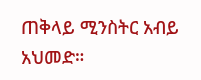ጠቅላይ ሚንስትር አብይ አህመድ።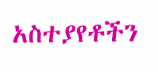አስተያየቶችን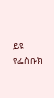ይዩ
የፌስቡክ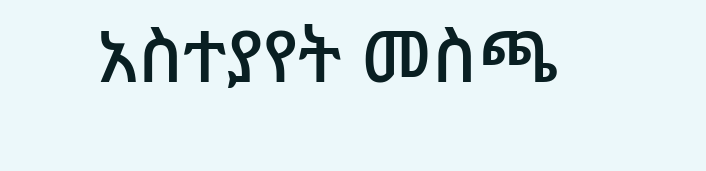አስተያየት መስጫ